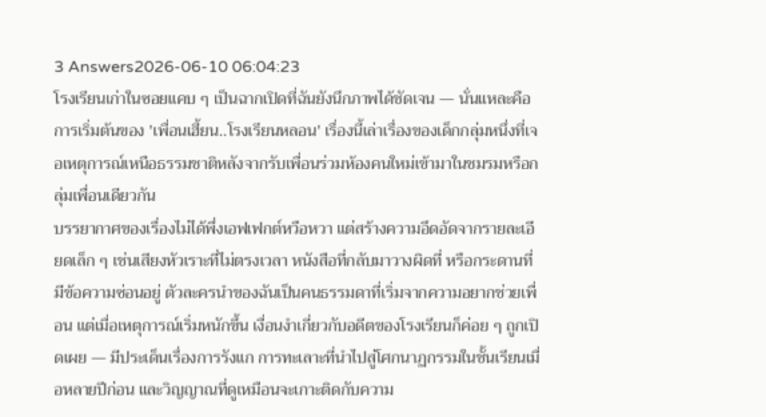3 Answers2026-06-10 06:04:23
โรงเรียนเก่าในซอยแคบ ๆ เป็นฉากเปิดที่ฉันยังนึกภาพได้ชัดเจน — นั่นแหละคือการเริ่มต้นของ 'เพื่อนเฮี้ยน..โรงเรียนหลอน' เรื่องนี้เล่าเรื่องของเด็กกลุ่มหนึ่งที่เจอเหตุการณ์เหนือธรรมชาติหลังจากรับเพื่อนร่วมห้องคนใหม่เข้ามาในชมรมหรือกลุ่มเพื่อนเดียวกัน
บรรยากาศของเรื่องไม่ได้พึ่งเอฟเฟกต์หวือหวา แต่สร้างความอึดอัดจากรายละเอียดเล็ก ๆ เช่นเสียงหัวเราะที่ไม่ตรงเวลา หนังสือที่กลับมาวางผิดที่ หรือกระดานที่มีข้อความซ่อนอยู่ ตัวละครนำของฉันเป็นคนธรรมดาที่เริ่มจากความอยากช่วยเพื่อน แต่เมื่อเหตุการณ์เริ่มหนักขึ้น เงื่อนงำเกี่ยวกับอดีตของโรงเรียนก็ค่อย ๆ ถูกเปิดเผย — มีประเด็นเรื่องการรังแก การทะเลาะที่นำไปสู่โศกนาฏกรรมในชั้นเรียนเมื่อหลายปีก่อน และวิญญาณที่ดูเหมือนจะเกาะติดกับความ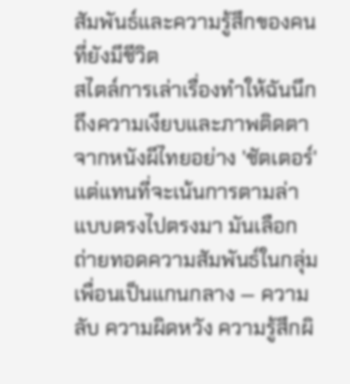สัมพันธ์และความรู้สึกของคนที่ยังมีชีวิต
สไตล์การเล่าเรื่องทำให้ฉันนึกถึงความเงียบและภาพติดตาจากหนังผีไทยอย่าง 'ชัตเตอร์' แต่แทนที่จะเน้นการตามล่าแบบตรงไปตรงมา มันเลือกถ่ายทอดความสัมพันธ์ในกลุ่มเพื่อนเป็นแกนกลาง — ความลับ ความผิดหวัง ความรู้สึกผิ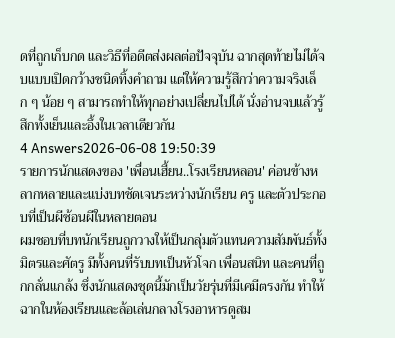ดที่ถูกเก็บกด และวิธีที่อดีตส่งผลต่อปัจจุบัน ฉากสุดท้ายไม่ได้จบแบบเปิดกว้างชนิดทิ้งคำถาม แต่ให้ความรู้สึกว่าความจริงเล็ก ๆ น้อย ๆ สามารถทำให้ทุกอย่างเปลี่ยนไปได้ นั่งอ่านจบแล้วรู้สึกทั้งเย็นและอึ้งในเวลาเดียวกัน
4 Answers2026-06-08 19:50:39
รายการนักแสดงของ 'เพื่อนเฮี้ยน..โรงเรียนหลอน' ค่อนข้างหลากหลายและแบ่งบทชัดเจนระหว่างนักเรียน ครู และตัวประกอบที่เป็นผีซ้อนผีในหลายตอน
ผมชอบที่บทนักเรียนถูกวางให้เป็นกลุ่มตัวแทนความสัมพันธ์ทั้งมิตรและศัตรู มีทั้งคนที่รับบทเป็นหัวโจก เพื่อนสนิท และคนที่ถูกกลั่นแกล้ง ซึ่งนักแสดงชุดนี้มักเป็นวัยรุ่นที่มีเคมีตรงกัน ทำให้ฉากในห้องเรียนและล้อเล่นกลางโรงอาหารดูสม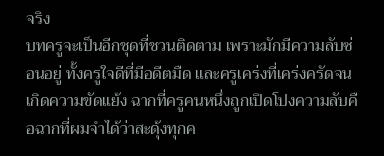จริง
บทครูจะเป็นอีกชุดที่ชวนติดตาม เพราะมักมีความลับซ่อนอยู่ ทั้งครูใจดีที่มีอดีตมืด และครูเคร่งที่เคร่งครัดจนเกิดความขัดแย้ง ฉากที่ครูคนหนึ่งถูกเปิดโปงความลับคือฉากที่ผมจำได้ว่าสะดุ้งทุกค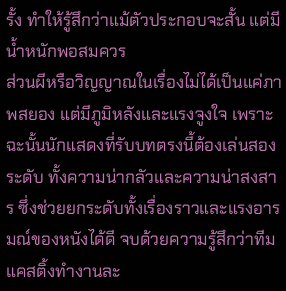รั้ง ทำให้รู้สึกว่าแม้ตัวประกอบจะสั้น แต่มีน้ำหนักพอสมควร
ส่วนผีหรือวิญญาณในเรื่องไม่ได้เป็นแค่ภาพสยอง แต่มีภูมิหลังและแรงจูงใจ เพราะฉะนั้นนักแสดงที่รับบทตรงนี้ต้องเล่นสองระดับ ทั้งความน่ากลัวและความน่าสงสาร ซึ่งช่วยยกระดับทั้งเรื่องราวและแรงอารมณ์ของหนังได้ดี จบด้วยความรู้สึกว่าทีมแคสติ้งทำงานละ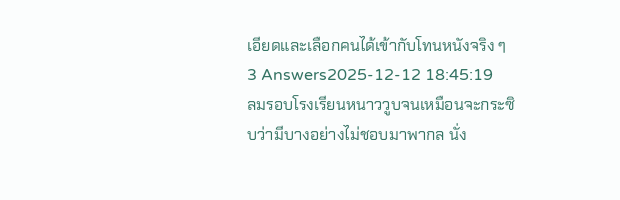เอียดและเลือกคนได้เข้ากับโทนหนังจริง ๆ
3 Answers2025-12-12 18:45:19
ลมรอบโรงเรียนหนาววูบจนเหมือนจะกระซิบว่ามีบางอย่างไม่ชอบมาพากล นั่ง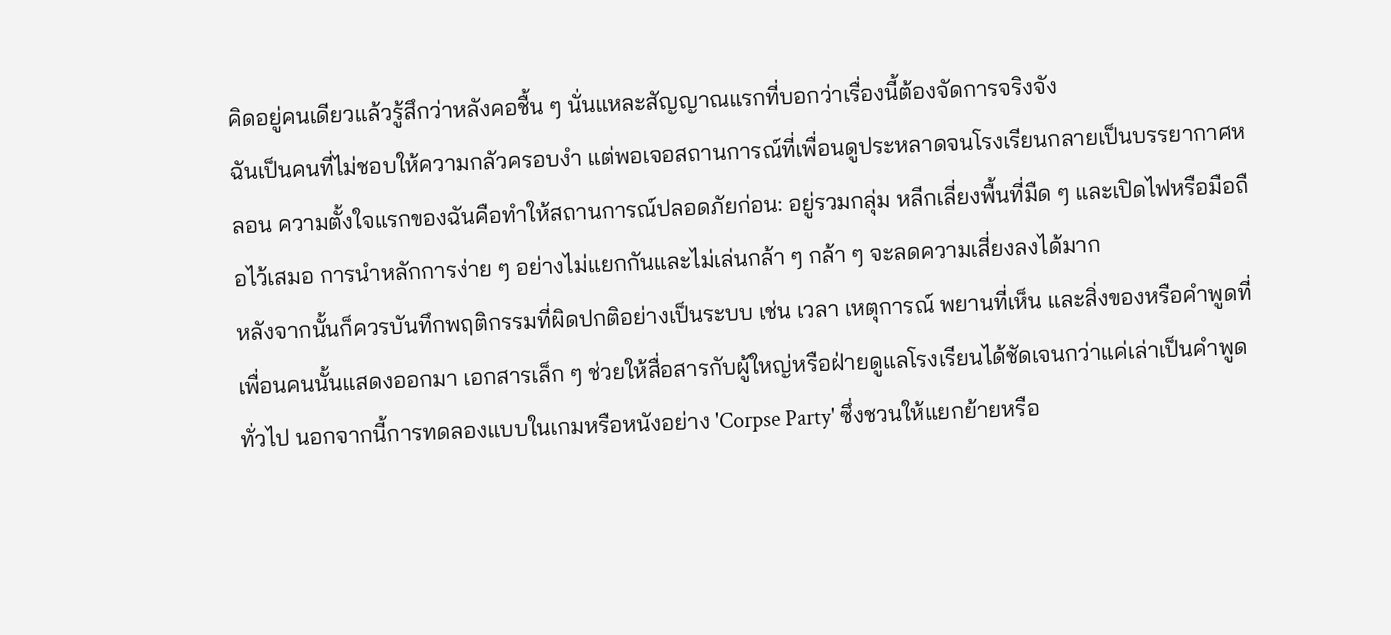คิดอยู่คนเดียวแล้วรู้สึกว่าหลังคอชื้น ๆ นั่นแหละสัญญาณแรกที่บอกว่าเรื่องนี้ต้องจัดการจริงจัง
ฉันเป็นคนที่ไม่ชอบให้ความกลัวครอบงำ แต่พอเจอสถานการณ์ที่เพื่อนดูประหลาดจนโรงเรียนกลายเป็นบรรยากาศหลอน ความตั้งใจแรกของฉันคือทำให้สถานการณ์ปลอดภัยก่อน: อยู่รวมกลุ่ม หลีกเลี่ยงพื้นที่มืด ๆ และเปิดไฟหรือมือถือไว้เสมอ การนำหลักการง่าย ๆ อย่างไม่แยกกันและไม่เล่นกล้า ๆ กล้า ๆ จะลดความเสี่ยงลงได้มาก
หลังจากนั้นก็ควรบันทึกพฤติกรรมที่ผิดปกติอย่างเป็นระบบ เช่น เวลา เหตุการณ์ พยานที่เห็น และสิ่งของหรือคำพูดที่เพื่อนคนนั้นแสดงออกมา เอกสารเล็ก ๆ ช่วยให้สื่อสารกับผู้ใหญ่หรือฝ่ายดูแลโรงเรียนได้ชัดเจนกว่าแค่เล่าเป็นคำพูดทั่วไป นอกจากนี้การทดลองแบบในเกมหรือหนังอย่าง 'Corpse Party' ซึ่งชวนให้แยกย้ายหรือ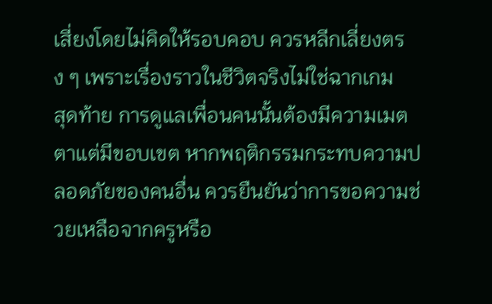เสี่ยงโดยไม่คิดให้รอบคอบ ควรหลีกเลี่ยงตรง ๆ เพราะเรื่องราวในชีวิตจริงไม่ใช่ฉากเกม
สุดท้าย การดูแลเพื่อนคนนั้นต้องมีความเมตตาแต่มีขอบเขต หากพฤติกรรมกระทบความปลอดภัยของคนอื่น ควรยืนยันว่าการขอความช่วยเหลือจากครูหรือ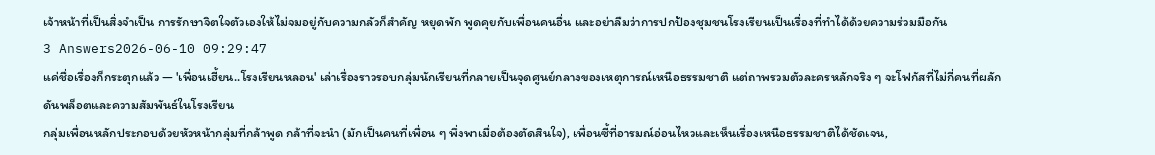เจ้าหน้าที่เป็นสิ่งจำเป็น การรักษาจิตใจตัวเองให้ไม่จมอยู่กับความกลัวก็สำคัญ หยุดพัก พูดคุยกับเพื่อนคนอื่น และอย่าลืมว่าการปกป้องชุมชนโรงเรียนเป็นเรื่องที่ทำได้ด้วยความร่วมมือกัน
3 Answers2026-06-10 09:29:47
แค่ชื่อเรื่องก็กระตุกแล้ว — 'เพื่อนเฮี้ยน..โรงเรียนหลอน' เล่าเรื่องราวรอบกลุ่มนักเรียนที่กลายเป็นจุดศูนย์กลางของเหตุการณ์เหนือธรรมชาติ แต่ถาพรวมตัวละครหลักจริง ๆ จะโฟกัสที่ไม่กี่คนที่ผลักดันพล็อตและความสัมพันธ์ในโรงเรียน
กลุ่มเพื่อนหลักประกอบด้วยหัวหน้ากลุ่มที่กล้าพูด กล้าที่จะนำ (มักเป็นคนที่เพื่อน ๆ พึ่งพาเมื่อต้องตัดสินใจ), เพื่อนซี้ที่อารมณ์อ่อนไหวและเห็นเรื่องเหนือธรรมชาติได้ชัดเจน,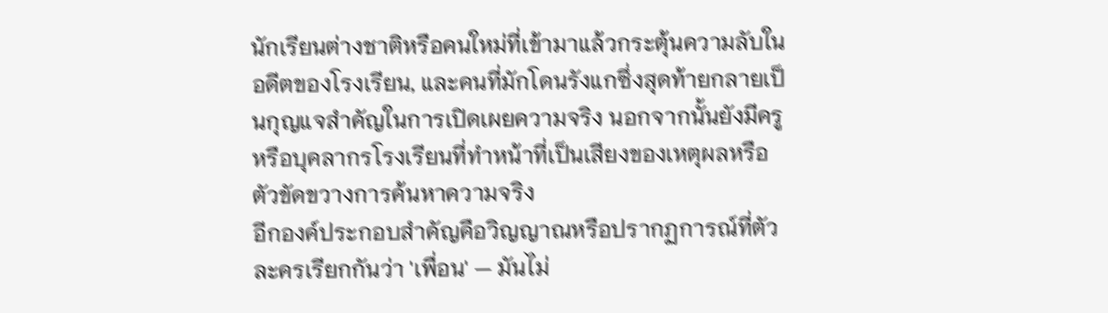นักเรียนต่างชาติหรือคนใหม่ที่เข้ามาแล้วกระตุ้นความลับในอดีตของโรงเรียน, และคนที่มักโดนรังแกซึ่งสุดท้ายกลายเป็นกุญแจสำคัญในการเปิดเผยความจริง นอกจากนั้นยังมีครูหรือบุคลากรโรงเรียนที่ทำหน้าที่เป็นเสียงของเหตุผลหรือตัวขัดขวางการค้นหาความจริง
อีกองค์ประกอบสำคัญคือวิญญาณหรือปรากฏการณ์ที่ตัวละครเรียกกันว่า 'เพื่อน' — มันไม่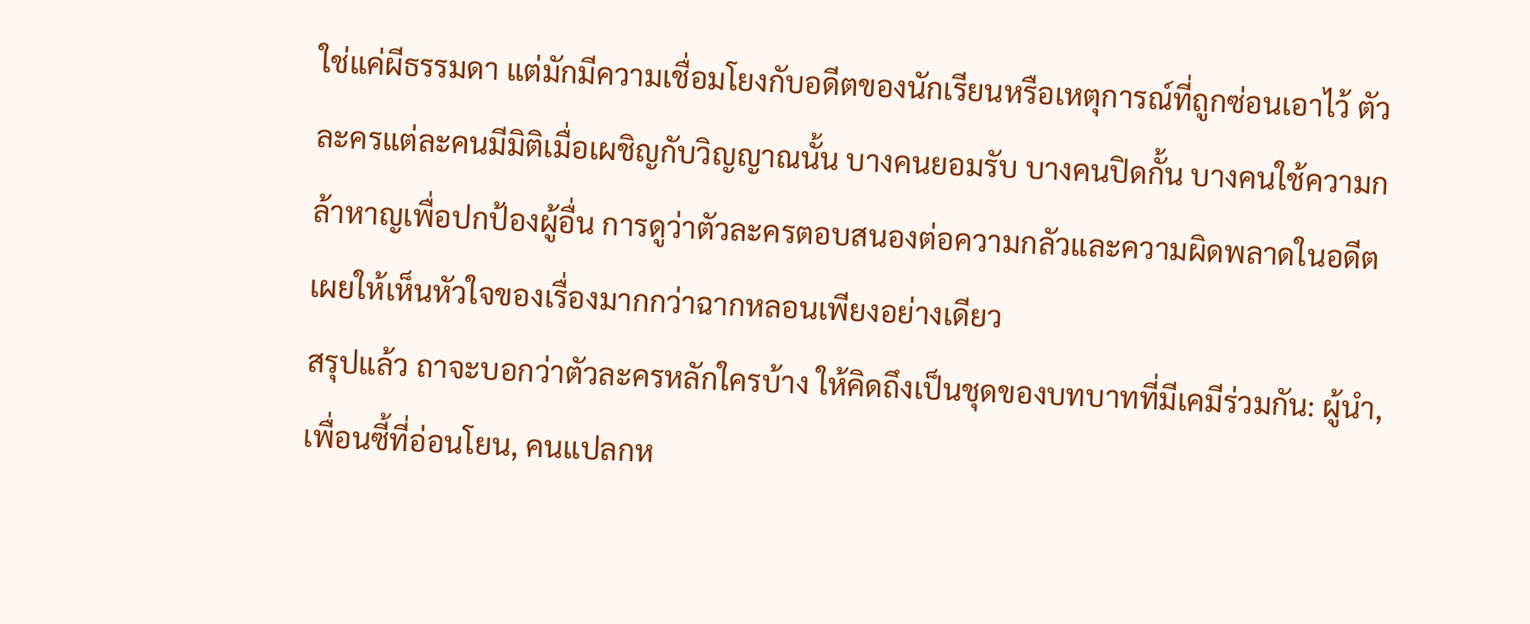ใช่แค่ผีธรรมดา แต่มักมีความเชื่อมโยงกับอดีตของนักเรียนหรือเหตุการณ์ที่ถูกซ่อนเอาไว้ ตัวละครแต่ละคนมีมิติเมื่อเผชิญกับวิญญาณนั้น บางคนยอมรับ บางคนปิดกั้น บางคนใช้ความกล้าหาญเพื่อปกป้องผู้อื่น การดูว่าตัวละครตอบสนองต่อความกลัวและความผิดพลาดในอดีตเผยให้เห็นหัวใจของเรื่องมากกว่าฉากหลอนเพียงอย่างเดียว
สรุปแล้ว ถาจะบอกว่าตัวละครหลักใครบ้าง ให้คิดถึงเป็นชุดของบทบาทที่มีเคมีร่วมกัน: ผู้นำ, เพื่อนซี้ที่อ่อนโยน, คนแปลกห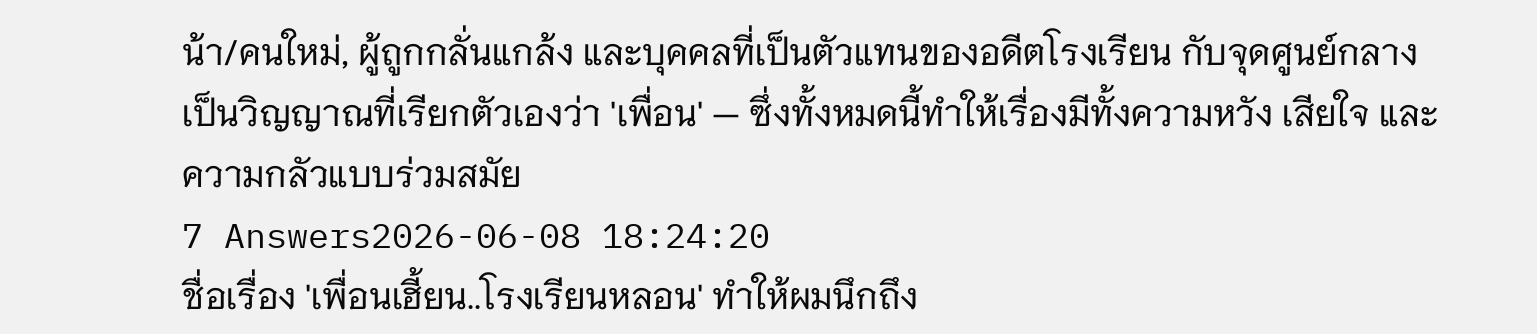น้า/คนใหม่, ผู้ถูกกลั่นแกล้ง และบุคคลที่เป็นตัวแทนของอดีตโรงเรียน กับจุดศูนย์กลางเป็นวิญญาณที่เรียกตัวเองว่า 'เพื่อน' — ซึ่งทั้งหมดนี้ทำให้เรื่องมีทั้งความหวัง เสียใจ และความกลัวแบบร่วมสมัย
7 Answers2026-06-08 18:24:20
ชื่อเรื่อง 'เพื่อนเฮี้ยน..โรงเรียนหลอน' ทำให้ผมนึกถึง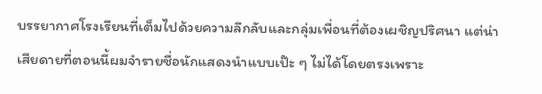บรรยากาศโรงเรียนที่เต็มไปด้วยความลึกลับและกลุ่มเพื่อนที่ต้องเผชิญปริศนา แต่น่าเสียดายที่ตอนนี้ผมจำรายชื่อนักแสดงนำแบบเป๊ะ ๆ ไม่ได้โดยตรงเพราะ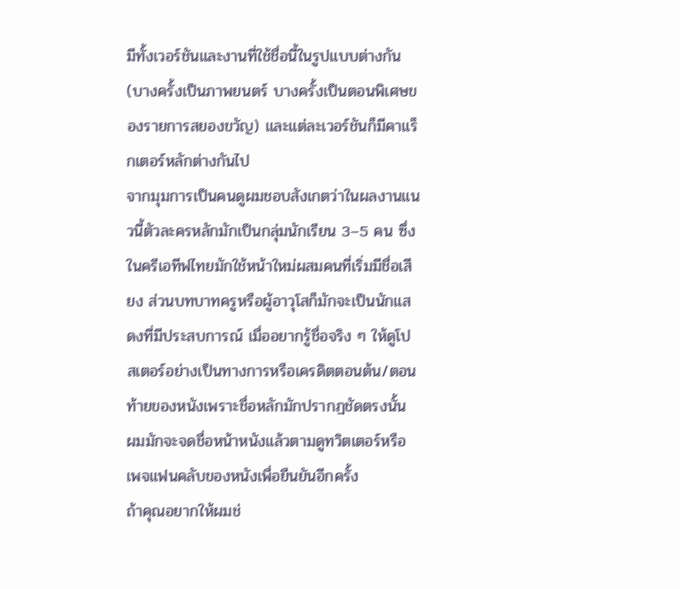มีทั้งเวอร์ชันและงานที่ใช้ชื่อนี้ในรูปแบบต่างกัน (บางครั้งเป็นภาพยนตร์ บางครั้งเป็นตอนพิเศษของรายการสยองขวัญ) และแต่ละเวอร์ชันก็มีคาแร็กเตอร์หลักต่างกันไป
จากมุมการเป็นคนดูผมชอบสังเกตว่าในผลงานแนวนี้ตัวละครหลักมักเป็นกลุ่มนักเรียน 3–5 คน ซึ่งในครีเอทีฟไทยมักใช้หน้าใหม่ผสมคนที่เริ่มมีชื่อเสียง ส่วนบทบาทครูหรือผู้อาวุโสก็มักจะเป็นนักแสดงที่มีประสบการณ์ เมื่ออยากรู้ชื่อจริง ๆ ให้ดูโปสเตอร์อย่างเป็นทางการหรือเครดิตตอนต้น/ตอนท้ายของหนังเพราะชื่อหลักมักปรากฏชัดตรงนั้น ผมมักจะจดชื่อหน้าหนังแล้วตามดูทวิตเตอร์หรือเพจแฟนคลับของหนังเพื่อยืนยันอีกครั้ง
ถ้าคุณอยากให้ผมช่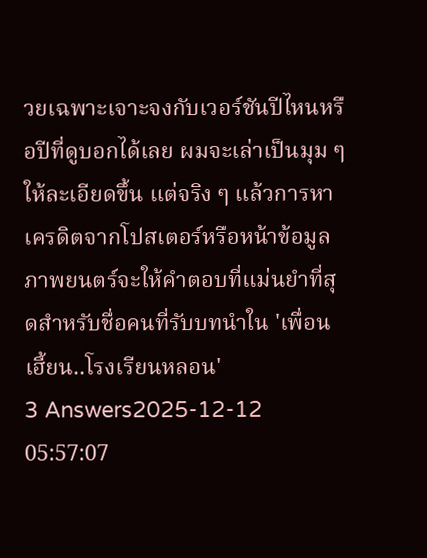วยเฉพาะเจาะจงกับเวอร์ชันปีไหนหรือปีที่ดูบอกได้เลย ผมจะเล่าเป็นมุม ๆ ให้ละเอียดขึ้น แต่จริง ๆ แล้วการหาเครดิตจากโปสเตอร์หรือหน้าข้อมูลภาพยนตร์จะให้คำตอบที่แม่นยำที่สุดสำหรับชื่อคนที่รับบทนำใน 'เพื่อนเฮี้ยน..โรงเรียนหลอน'
3 Answers2025-12-12 05:57:07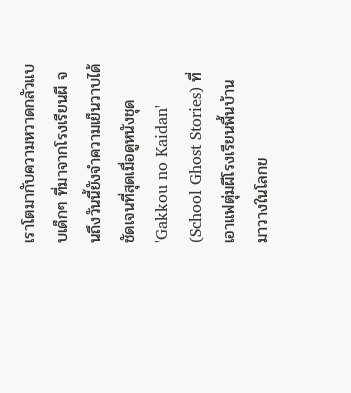เราโตมากับความหวาดกลัวแบบเด็กๆ ที่มาจากโรงเรียนผี จนถึงวันนี้ยังจำความเย็นวาบได้ชัดเจนที่สุดเมื่อดูหนังชุด 'Gakkou no Kaidan' (School Ghost Stories) ที่เอาแฟตุ่มผีโรงเรียนพื้นบ้านมาวางในโลกข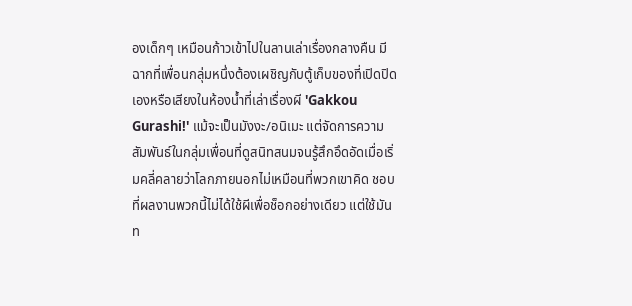องเด็กๆ เหมือนก้าวเข้าไปในลานเล่าเรื่องกลางคืน มีฉากที่เพื่อนกลุ่มหนึ่งต้องเผชิญกับตู้เก็บของที่เปิดปิดเองหรือเสียงในห้องน้ำที่เล่าเรื่องผี 'Gakkou Gurashi!' แม้จะเป็นมังงะ/อนิเมะ แต่จัดการความสัมพันธ์ในกลุ่มเพื่อนที่ดูสนิทสนมจนรู้สึกอึดอัดเมื่อเริ่มคลี่คลายว่าโลกภายนอกไม่เหมือนที่พวกเขาคิด ชอบที่ผลงานพวกนี้ไม่ได้ใช้ผีเพื่อช็อกอย่างเดียว แต่ใช้มันท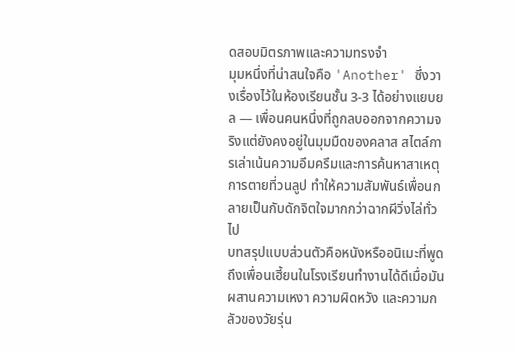ดสอบมิตรภาพและความทรงจำ
มุมหนึ่งที่น่าสนใจคือ 'Another' ซึ่งวางเรื่องไว้ในห้องเรียนชั้น 3-3 ได้อย่างแยบยล — เพื่อนคนหนึ่งที่ถูกลบออกจากความจริงแต่ยังคงอยู่ในมุมมืดของคลาส สไตล์การเล่าเน้นความอึมครึมและการค้นหาสาเหตุการตายที่วนลูป ทำให้ความสัมพันธ์เพื่อนกลายเป็นกับดักจิตใจมากกว่าฉากผีวิ่งไล่ทั่วไป
บทสรุปแบบส่วนตัวคือหนังหรืออนิเมะที่พูดถึงเพื่อนเฮี้ยนในโรงเรียนทำงานได้ดีเมื่อมันผสานความเหงา ความผิดหวัง และความกลัวของวัยรุ่น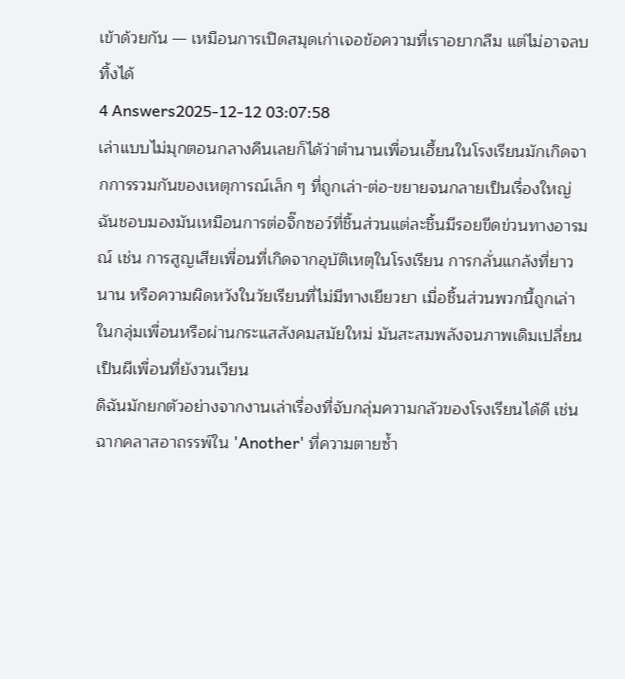เข้าด้วยกัน — เหมือนการเปิดสมุดเก่าเจอข้อความที่เราอยากลืม แต่ไม่อาจลบทิ้งได้
4 Answers2025-12-12 03:07:58
เล่าแบบไม่มุกตอนกลางคืนเลยก็ได้ว่าตำนานเพื่อนเฮี้ยนในโรงเรียนมักเกิดจากการรวมกันของเหตุการณ์เล็ก ๆ ที่ถูกเล่า-ต่อ-ขยายจนกลายเป็นเรื่องใหญ่ ฉันชอบมองมันเหมือนการต่อจิ๊กซอว์ที่ชิ้นส่วนแต่ละชิ้นมีรอยขีดข่วนทางอารมณ์ เช่น การสูญเสียเพื่อนที่เกิดจากอุบัติเหตุในโรงเรียน การกลั่นแกล้งที่ยาวนาน หรือความผิดหวังในวัยเรียนที่ไม่มีทางเยียวยา เมื่อชิ้นส่วนพวกนี้ถูกเล่าในกลุ่มเพื่อนหรือผ่านกระแสสังคมสมัยใหม่ มันสะสมพลังจนภาพเดิมเปลี่ยนเป็นผีเพื่อนที่ยังวนเวียน
ดิฉันมักยกตัวอย่างจากงานเล่าเรื่องที่จับกลุ่มความกลัวของโรงเรียนได้ดี เช่นฉากคลาสอาถรรพ์ใน 'Another' ที่ความตายซ้ำ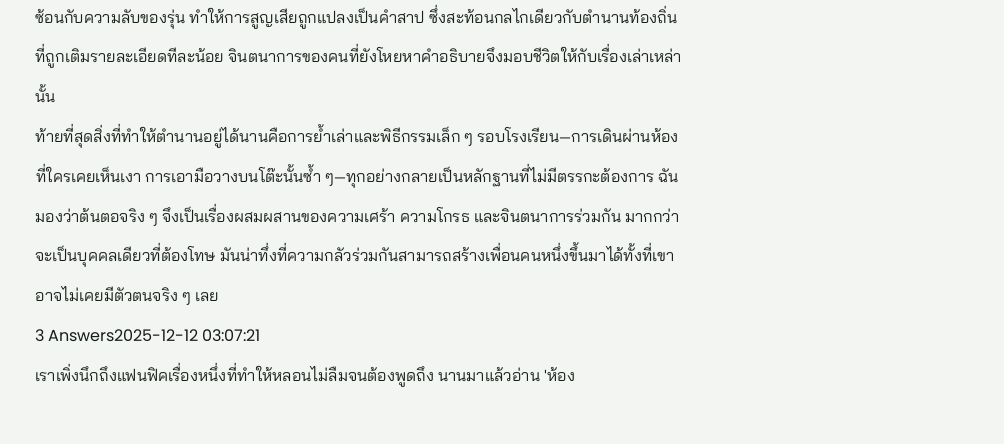ซ้อนกับความลับของรุ่น ทำให้การสูญเสียถูกแปลงเป็นคำสาป ซึ่งสะท้อนกลไกเดียวกับตำนานท้องถิ่นที่ถูกเติมรายละเอียดทีละน้อย จินตนาการของคนที่ยังโหยหาคำอธิบายจึงมอบชีวิตให้กับเรื่องเล่าเหล่านั้น
ท้ายที่สุดสิ่งที่ทำให้ตำนานอยู่ได้นานคือการย้ำเล่าและพิธีกรรมเล็ก ๆ รอบโรงเรียน—การเดินผ่านห้องที่ใครเคยเห็นเงา การเอามือวางบนโต๊ะนั้นซ้ำ ๆ—ทุกอย่างกลายเป็นหลักฐานที่ไม่มีตรรกะต้องการ ฉันมองว่าต้นตอจริง ๆ จึงเป็นเรื่องผสมผสานของความเศร้า ความโกรธ และจินตนาการร่วมกัน มากกว่าจะเป็นบุคคลเดียวที่ต้องโทษ มันน่าทึ่งที่ความกลัวร่วมกันสามารถสร้างเพื่อนคนหนึ่งขึ้นมาได้ทั้งที่เขาอาจไม่เคยมีตัวตนจริง ๆ เลย
3 Answers2025-12-12 03:07:21
เราเพิ่งนึกถึงแฟนฟิคเรื่องหนึ่งที่ทำให้หลอนไม่ลืมจนต้องพูดถึง นานมาแล้วอ่าน 'ห้อง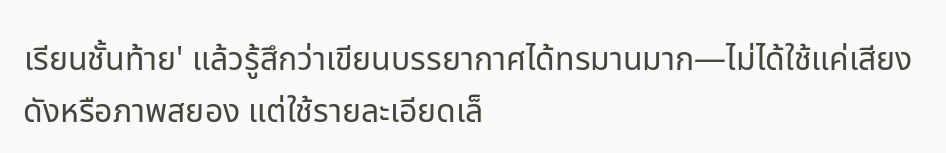เรียนชั้นท้าย' แล้วรู้สึกว่าเขียนบรรยากาศได้ทรมานมาก—ไม่ได้ใช้แค่เสียงดังหรือภาพสยอง แต่ใช้รายละเอียดเล็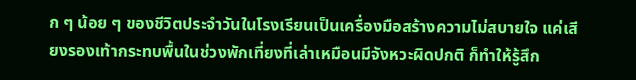ก ๆ น้อย ๆ ของชีวิตประจำวันในโรงเรียนเป็นเครื่องมือสร้างความไม่สบายใจ แค่เสียงรองเท้ากระทบพื้นในช่วงพักเที่ยงที่เล่าเหมือนมีจังหวะผิดปกติ ก็ทำให้รู้สึก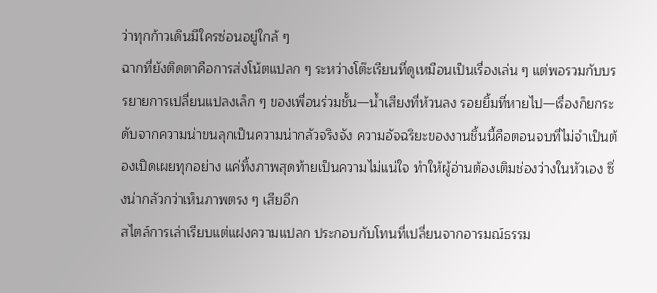ว่าทุกก้าวเดินมีใครซ่อนอยู่ใกล้ ๆ
ฉากที่ยังติดตาคือการส่งโน้ตแปลก ๆ ระหว่างโต๊ะเรียนที่ดูเหมือนเป็นเรื่องเล่น ๆ แต่พอรวมกับบรรยายการเปลี่ยนแปลงเล็ก ๆ ของเพื่อนร่วมชั้น—น้ำเสียงที่ห้วนลง รอยยิ้มที่หายไป—เรื่องก็ยกระดับจากความน่าขนลุกเป็นความน่ากลัวจริงจัง ความอัจฉริยะของงานชิ้นนี้คือตอนจบที่ไม่จำเป็นต้องเปิดเผยทุกอย่าง แค่ทิ้งภาพสุดท้ายเป็นความไม่แน่ใจ ทำให้ผู้อ่านต้องเติมช่องว่างในหัวเอง ซึ่งน่ากลัวกว่าเห็นภาพตรง ๆ เสียอีก
สไตล์การเล่าเรียบแต่แฝงความแปลก ประกอบกับโทนที่เปลี่ยนจากอารมณ์ธรรม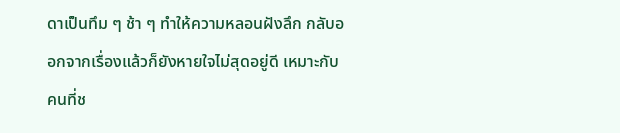ดาเป็นทึม ๆ ช้า ๆ ทำให้ความหลอนฝังลึก กลับออกจากเรื่องแล้วก็ยังหายใจไม่สุดอยู่ดี เหมาะกับคนที่ช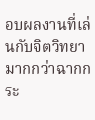อบผลงานที่เล่นกับจิตวิทยามากกว่าฉากกระ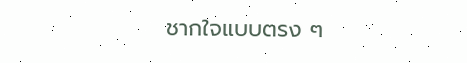ชากใจแบบตรง ๆ